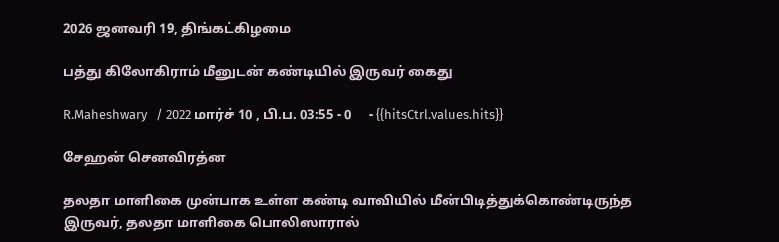2026 ஜனவரி 19, திங்கட்கிழமை

பத்து கிலோகிராம் மீனுடன் கண்டியில் இருவர் கைது

R.Maheshwary   / 2022 மார்ச் 10 , பி.ப. 03:55 - 0     - {{hitsCtrl.values.hits}}

சேஹன் செனவிரத்ன

தலதா மாளிகை முன்பாக உள்ள கண்டி வாவியில் மீன்பிடித்துக்கொண்டிருந்த இருவர், தலதா மாளிகை பொலிஸாரால்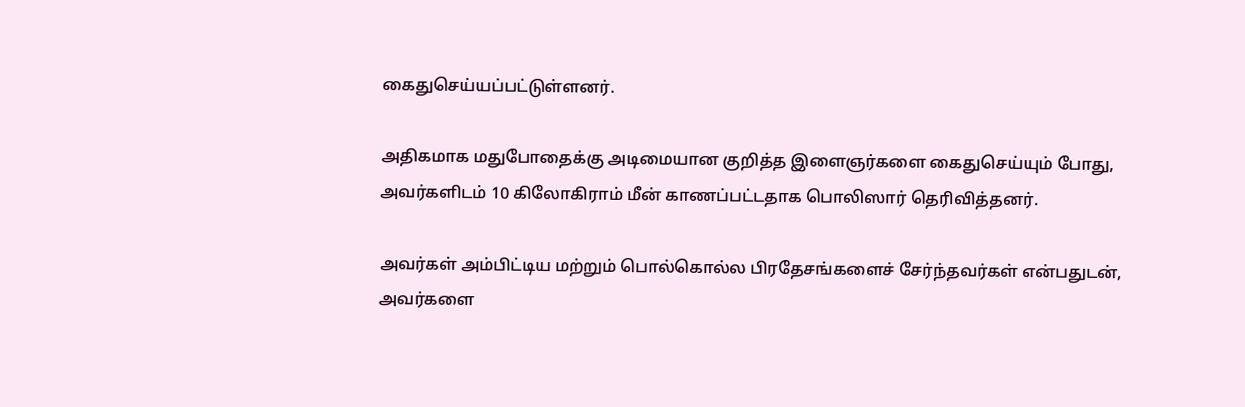கைதுசெய்யப்பட்டுள்ளனர்.

அதிகமாக மதுபோதைக்கு அடிமையான குறித்த இளைஞர்களை கைதுசெய்யும் போது, அவர்களிடம் 10 கிலோகிராம் மீன் காணப்பட்டதாக பொலிஸார் தெரிவித்தனர்.

அவர்கள் அம்பிட்டிய மற்றும் பொல்கொல்ல பிரதேசங்களைச் சேர்ந்தவர்கள் என்பதுடன், அவர்களை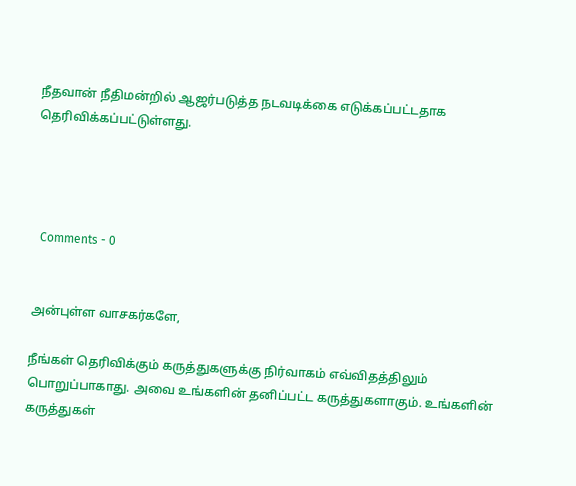நீதவான் நீதிமன்றில் ஆஜர்படுத்த நடவடிக்கை எடுக்கப்பட்டதாக தெரிவிக்கப்பட்டுள்ளது.




  Comments - 0


அன்புள்ள வாசகர்களே,

நீங்கள் தெரிவிக்கும் கருத்துகளுக்கு நிர்வாகம் எவ்விதத்திலும் பொறுப்பாகாது. அவை உங்களின் தனிப்பட்ட கருத்துகளாகும். உங்களின் கருத்துகள்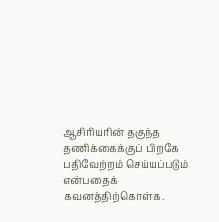ஆசிரியரின் தகுந்த தணிக்கைக்குப் பிறகே பதிவேற்றம் செய்யப்படும் என்பதைக் கவனத்திற்கொள்க.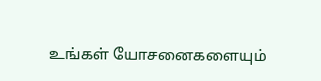உங்கள் யோசனைகளையும்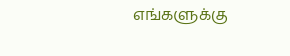எங்களுக்கு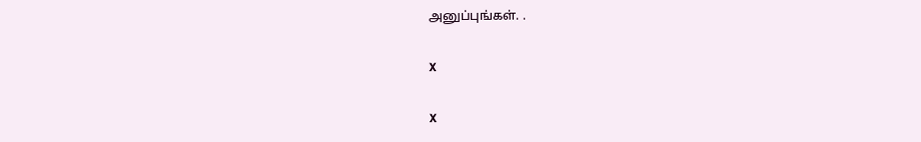அனுப்புங்கள். .

X

X